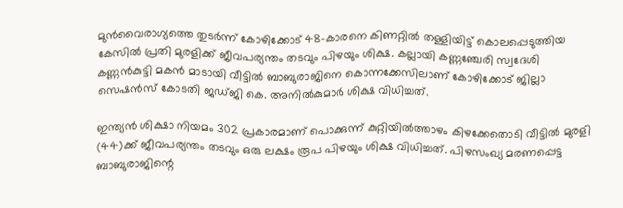മുന്‍വൈരാഗ്യത്തെ തുടര്‍ന്ന് കോഴിക്കോട് 48-കാരനെ കിണറ്റില്‍ തള്ളിയിട്ട് കൊലപ്പെടുത്തിയ കേസില്‍ പ്രതി മുരളിക്ക് ജീവപര്യന്തം തടവും പിഴയും ശിക്ഷ. കല്ലായി കണ്ണഞ്ചേരി സ്വദേശി കണ്ണന്‍കുട്ടി മകന്‍ മാടായി വീട്ടില്‍ ബാബുരാജിനെ കൊന്നക്കേസിലാണ് കോഴിക്കോട് ജില്ലാ സെഷന്‍സ് കോടതി ജഡ്ജി കെ. അനില്‍കുമാര്‍ ശിക്ഷ വിധിച്ചത്.

ഇന്ത്യന്‍ ശിക്ഷാ നിയമം 302 പ്രകാരമാണ് പൊക്കുന്ന് കുറ്റിയില്‍ത്താഴം കിഴക്കേതൊടി വീട്ടില്‍ മുരളി (44)ക്ക് ജീവപര്യന്തം തടവും ഒരു ലക്ഷം രൂപ പിഴയും ശിക്ഷ വിധിച്ചത്. പിഴസംഖ്യ മരണപ്പെട്ട ബാബുരാജിന്റെ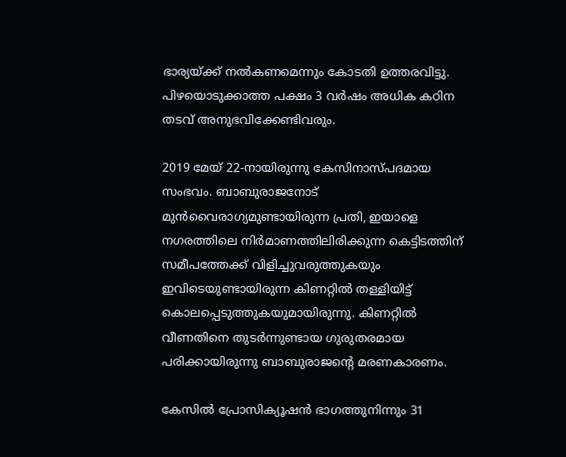ഭാര്യയ്ക്ക് നല്‍കണമെന്നും കോടതി ഉത്തരവിട്ടു. പിഴയൊടുക്കാത്ത പക്ഷം 3 വര്‍ഷം അധിക കഠിന തടവ് അനുഭവിക്കേണ്ടിവരും.

2019 മേയ് 22-നായിരുന്നു കേസിനാസ്പദമായ സംഭവം. ബാബുരാജനോട് മുന്‍വൈരാഗ്യമുണ്ടായിരുന്ന പ്രതി, ഇയാളെ നഗരത്തിലെ നിര്‍മാണത്തിലിരിക്കുന്ന കെട്ടിടത്തിന് സമീപത്തേക്ക് വിളിച്ചുവരുത്തുകയും ഇവിടെയുണ്ടായിരുന്ന കിണറ്റില്‍ തള്ളിയിട്ട് കൊലപ്പെടുത്തുകയുമായിരുന്നു. കിണറ്റില്‍ വീണതിനെ തുടര്‍ന്നുണ്ടായ ഗുരുതരമായ പരിക്കായിരുന്നു ബാബുരാജന്റെ മരണകാരണം.

കേസില്‍ പ്രോസിക്യൂഷന്‍ ഭാഗത്തുനിന്നും 31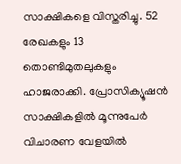സാക്ഷികളെ വിസ്തരിച്ചു. 52 രേഖകളും 13 തൊണ്ടിമുതലുകളും ഹാജരാക്കി. പ്രോസിക്യൂഷന്‍ സാക്ഷികളില്‍ മൂന്നുപേര്‍ വിചാരണ വേളയില്‍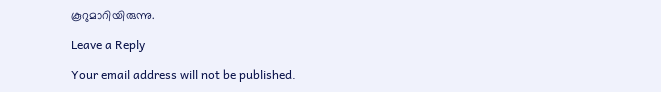കൂറുമാറിയിരുന്നു.

Leave a Reply

Your email address will not be published.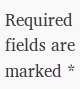Required fields are marked *